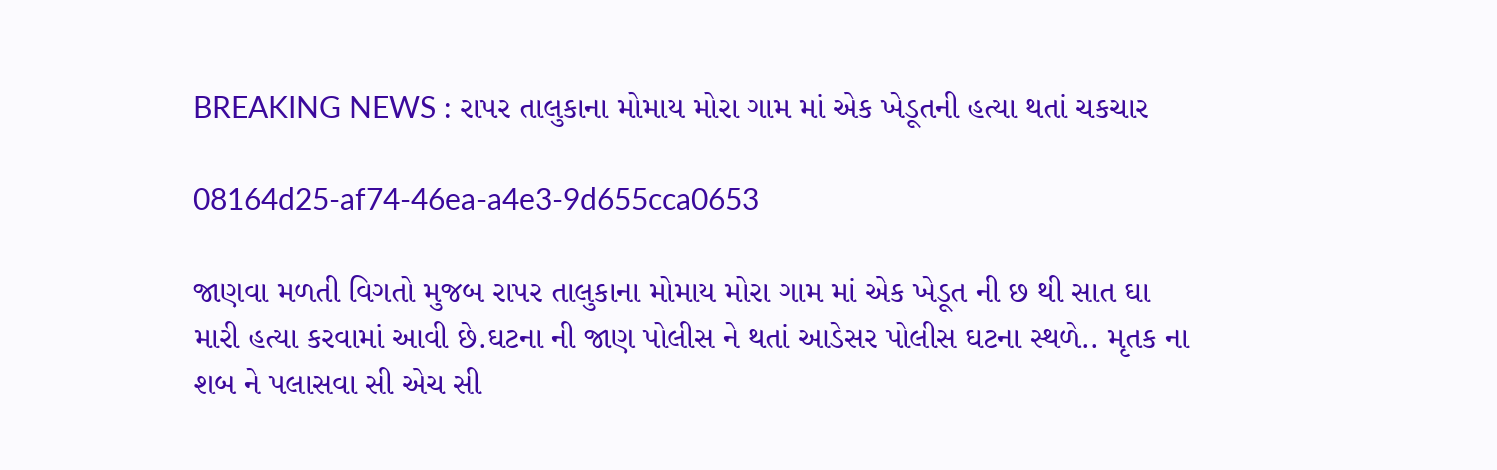BREAKING NEWS : રાપર તાલુકાના મોમાય મોરા ગામ માં એક ખેડૂતની હત્યા થતાં ચકચાર

08164d25-af74-46ea-a4e3-9d655cca0653

જાણવા મળતી વિગતો મુજબ રાપર તાલુકાના મોમાય મોરા ગામ માં એક ખેડૂત ની છ થી સાત ઘા મારી હત્યા કરવામાં આવી છે.ઘટના ની જાણ પોલીસ ને થતાં આડેસર પોલીસ ઘટના સ્થળે.. મૃતક ના શબ ને પલાસવા સી એચ સી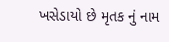ખસેડાયો છે મૃતક નું નામ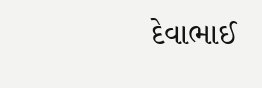દેવાભાઈ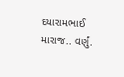દયારામભાઈ મારાજ.. વર્ણું.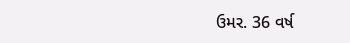ઉમર. 36 વર્ષ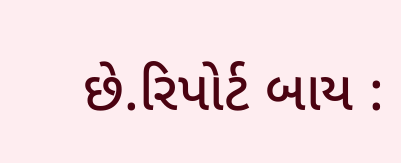છે.રિપોર્ટ બાય :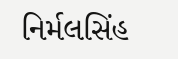નિર્મલસિંહ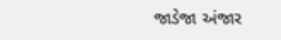જાડેજા અંજાર